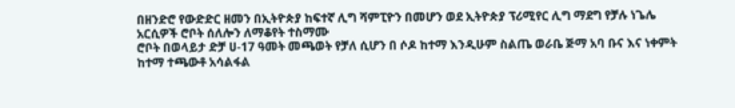በዘንድሮ የውድድር ዘመን በኢትዮጵያ ከፍተኛ ሊግ ሻምፒዮን በመሆን ወደ ኢትዮጵያ ፕሪሚየር ሊግ ማደግ የቻሉ ነጌሌ አርሲዎች ሮቦት ሰለሎን ለማቆየት ተስማሙ
ሮቦት በወላይታ ድቻ ሀ-17 ዓመት መጫወት የቻለ ሲሆን በ ሶዶ ከተማ እንዲሁም ስልጤ ወራቤ ጅማ አባ ቡና እና ነቀምት ከተማ ተጫውቶ አሳልፋል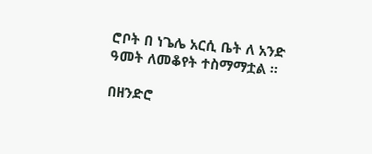ሮቦት በ ነጌሌ አርሲ ቤት ለ አንድ ዓመት ለመቆየት ተስማማቷል ።

በዘንድሮ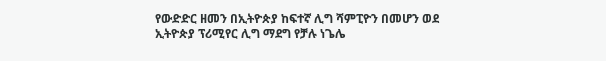የውድድር ዘመን በኢትዮጵያ ከፍተኛ ሊግ ሻምፒዮን በመሆን ወደ ኢትዮጵያ ፕሪሚየር ሊግ ማደግ የቻሉ ነጌሌ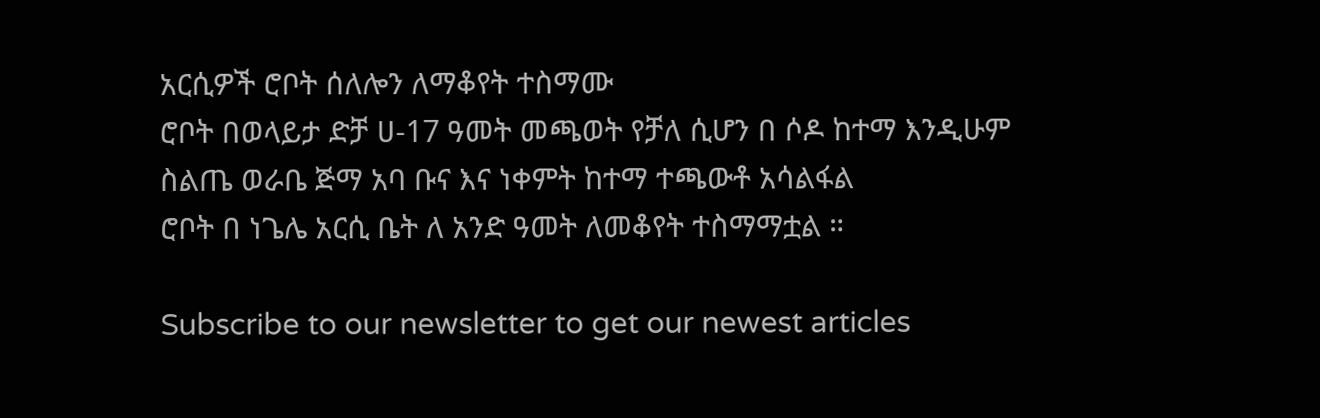አርሲዎች ሮቦት ሰለሎን ለማቆየት ተስማሙ
ሮቦት በወላይታ ድቻ ሀ-17 ዓመት መጫወት የቻለ ሲሆን በ ሶዶ ከተማ እንዲሁም ስልጤ ወራቤ ጅማ አባ ቡና እና ነቀምት ከተማ ተጫውቶ አሳልፋል
ሮቦት በ ነጌሌ አርሲ ቤት ለ አንድ ዓመት ለመቆየት ተስማማቷል ።

Subscribe to our newsletter to get our newest articles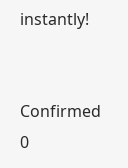instantly!


Confirmed
0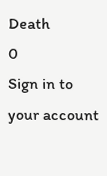Death
0
Sign in to your account